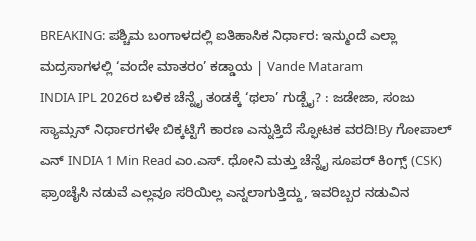BREAKING: ಪಶ್ಚಿಮ ಬಂಗಾಳದಲ್ಲಿ ಐತಿಹಾಸಿಕ ನಿರ್ಧಾರ: ಇನ್ಮುಂದೆ ಎಲ್ಲಾ ಮದ್ರಸಾಗಳಲ್ಲಿ ‘ವಂದೇ ಮಾತರಂ’ ಕಡ್ಡಾಯ | Vande Mataram
INDIA IPL 2026ರ ಬಳಿಕ ಚೆನ್ನೈ ತಂಡಕ್ಕೆ ‘ಥಲಾ’ ಗುಡ್ಬೈ? : ಜಡೇಜಾ, ಸಂಜು ಸ್ಯಾಮ್ಸನ್ ನಿರ್ಧಾರಗಳೇ ಬಿಕ್ಕಟ್ಟಿಗೆ ಕಾರಣ ಎನ್ನುತ್ತಿದೆ ಸ್ಫೋಟಕ ವರದಿ!By ಗೋಪಾಲ್ ಎನ್ INDIA 1 Min Read ಎಂ.ಎಸ್. ಧೋನಿ ಮತ್ತು ಚೆನ್ನೈ ಸೂಪರ್ ಕಿಂಗ್ಸ್ (CSK) ಫ್ರಾಂಚೈಸಿ ನಡುವೆ ಎಲ್ಲವೂ ಸರಿಯಿಲ್ಲ ಎನ್ನಲಾಗುತ್ತಿದ್ದು, ಇವರಿಬ್ಬರ ನಡುವಿನ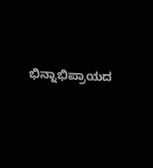ಭಿನ್ನಾಭಿಪ್ರಾಯದ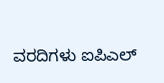ವರದಿಗಳು ಐಪಿಎಲ್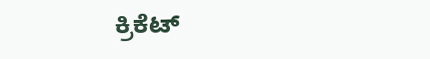ಕ್ರಿಕೆಟ್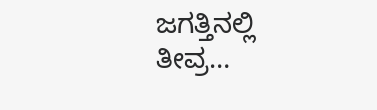ಜಗತ್ತಿನಲ್ಲಿ ತೀವ್ರ…